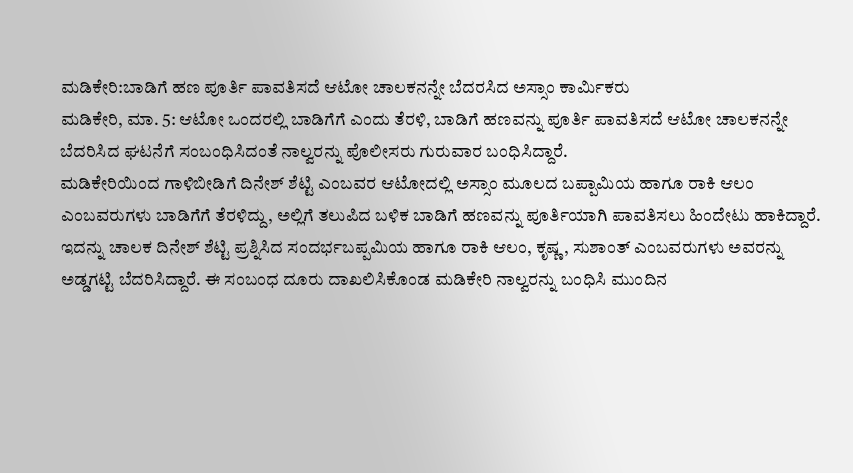ಮಡಿಕೇರಿ:ಬಾಡಿಗೆ ಹಣ ಪೂರ್ತಿ ಪಾವತಿಸದೆ ಆಟೋ ಚಾಲಕನನ್ನೇ ಬೆದರಸಿದ ಅಸ್ಸಾಂ ಕಾರ್ಮಿಕರು
ಮಡಿಕೇರಿ, ಮಾ. 5: ಆಟೋ ಒಂದರಲ್ಲಿ ಬಾಡಿಗೆಗೆ ಎಂದು ತೆರಳಿ, ಬಾಡಿಗೆ ಹಣವನ್ನು ಪೂರ್ತಿ ಪಾವತಿಸದೆ ಆಟೋ ಚಾಲಕನನ್ನೇ ಬೆದರಿಸಿದ ಘಟನೆಗೆ ಸಂಬಂಧಿಸಿದಂತೆ ನಾಲ್ವರನ್ನು ಪೊಲೀಸರು ಗುರುವಾರ ಬಂಧಿಸಿದ್ದಾರೆ.
ಮಡಿಕೇರಿಯಿಂದ ಗಾಳಿಬೀಡಿಗೆ ದಿನೇಶ್ ಶೆಟ್ಟಿ ಎಂಬವರ ಆಟೋದಲ್ಲಿ ಅಸ್ಸಾಂ ಮೂಲದ ಬಪ್ಪಾಮಿಯ ಹಾಗೂ ರಾಕಿ ಆಲಂ ಎಂಬವರುಗಳು ಬಾಡಿಗೆಗೆ ತೆರಳಿದ್ದು, ಅಲ್ಲಿಗೆ ತಲುಪಿದ ಬಳಿಕ ಬಾಡಿಗೆ ಹಣವನ್ನು ಪೂರ್ತಿಯಾಗಿ ಪಾವತಿಸಲು ಹಿಂದೇಟು ಹಾಕಿದ್ದಾರೆ.
ಇದನ್ನು ಚಾಲಕ ದಿನೇಶ್ ಶೆಟ್ಟಿ ಪ್ರಶ್ನಿಸಿದ ಸಂದರ್ಭಬಪ್ಪಮಿಯ ಹಾಗೂ ರಾಕಿ ಆಲಂ, ಕೃಷ್ಣ, ಸುಶಾಂತ್ ಎಂಬವರುಗಳು ಅವರನ್ನು ಅಡ್ಡಗಟ್ಟಿ ಬೆದರಿಸಿದ್ದಾರೆ. ಈ ಸಂಬಂಧ ದೂರು ದಾಖಲಿಸಿಕೊಂಡ ಮಡಿಕೇರಿ ನಾಲ್ವರನ್ನು ಬಂಧಿಸಿ ಮುಂದಿನ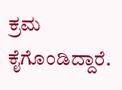ಕ್ರಮ ಕೈಗೊಂಡಿದ್ದಾರೆ.